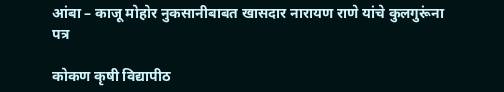आंबा – काजू मोहोर नुकसानीबाबत खासदार नारायण राणे यांचे कुलगुरूंना पत्र

कोकण कृषी विद्यापीठ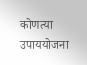कोणत्या उपाययोजना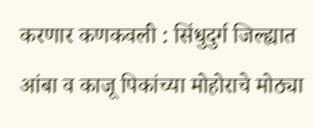करणार कणकवली : सिंधुदुर्ग जिल्ह्यात आंबा व काजू पिकांच्या मोहोराचे मोठ्या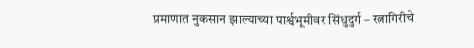प्रमाणात नुकसान झाल्याच्या पार्श्वभूमीवर सिंधुदुर्ग – रत्नागिरीचे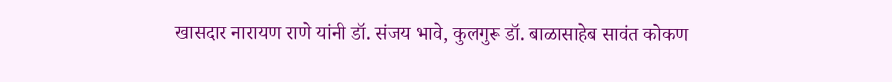खासदार नारायण राणे यांनी डॉ. संजय भावे, कुलगुरू डॉ. बाळासाहेब सावंत कोकण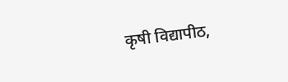कृषी विद्यापीठ,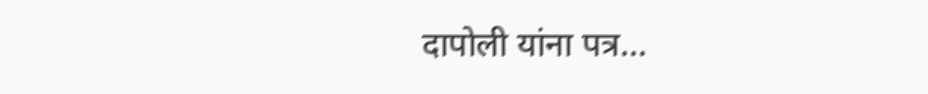दापोली यांना पत्र…